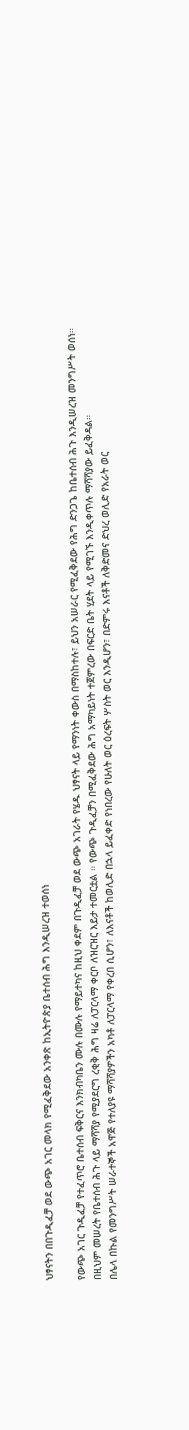ህፃናትን በበጉዲፈቻ ወደ ውጭ አገር መላክ የሚፈቅደው አንቀጽ ከኢትዮጵያ ቤተሰብ ሕግ እንዲሠረዝ ተወሰነ

የውጭ አገር ጉዲፈቻ የተፈጥሮ ቤተሰብ ፍቅርና እንክብካቤን ሙሉ በሙሉ የማይተካና ከዚህ ቀደም በጉዲፈቻ ወደ ውጭ አገራት የሄዱ ህፃናት ላይ የማንነት ቀውስ በማስከተሉ፣ ይህን አሠራር የሚፈቅደው የሕግ ድንጋጌ ከቤተሰብ ሕጉ እንዲሠረዝ መንግሥት ወሰነ።
በዚህም መሠረት የቤተሰብ ሕጉ ላይ ማሻሻያ የሚያደርግ ረቂቅ ሕግ ዛሬ ለፓርላማ ቀርቦ ለዝርዝር እይታ ተመርቷል ። የውጭ ጉዲፈቻን በሚፈቅደው ሕግ አማካይነት ተጀምረው በፍርድ ቤት ሂደት ላይ የሚገኙ እንዲቀጥሉ ማሻሻያው ይፈቅዳል።
በሌላ በኩል የመንግሥት ሠራተኞች አዋጅ የተለያዩ ማሻሻያዎችን አካቶ ለፓርላማ የቀረበ ሲሆን፣ ለእናቶች ከወሊድ በኋላ ይፈቀድ የነበረው የሁለት ወር ዕረፍት ሦስት ወር እንዲሆን፣ በድምሩ እናቶች ለቅድመና ድህረ ወሊድ የአራት ወር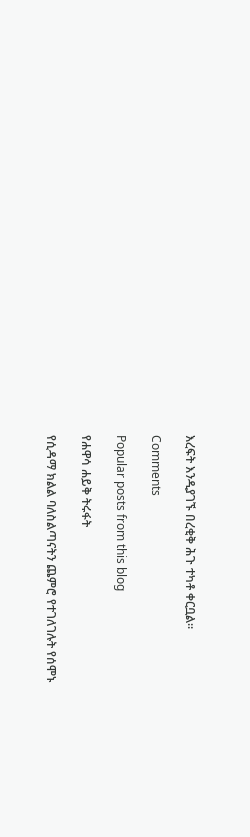እረፍት እንዲያገኙ በረቂቅ ሕጉ ተካቶ ቀርቧል።

Comments

Popular posts from this blog

የሐዋሳ ሐይቅ ትሩፋት

የሲዳማ ክልል ባለስልጣናትን ጨምሮ የተገለገሉት የሰሞኑ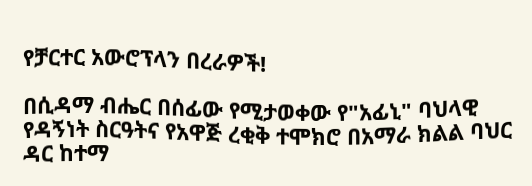የቻርተር አውሮፕላን በረራዎች!

በሲዳማ ብሔር በሰፊው የሚታወቀው የ"አፊኒ" ባህላዊ የዳኝነት ስርዓትና የአዋጅ ረቂቅ ተሞክሮ በአማራ ክልል ባህር ዳር ከተማ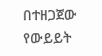በተዘጋጀው የውይይት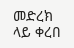መድረክ ላይ ቀረበ